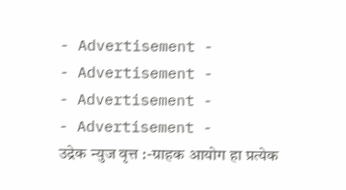- Advertisement -
- Advertisement -
- Advertisement -
- Advertisement -
उद्रेक न्युज वृत्त :-ग्राहक आयोग हा प्रत्येक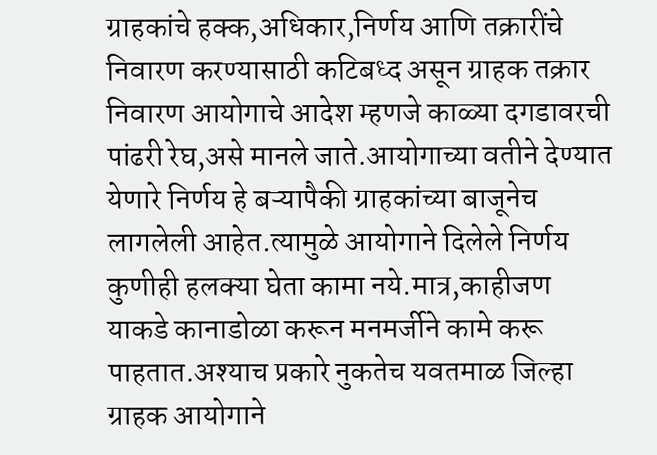ग्राहकांचे हक्क,अधिकार,निर्णय आणि तक्रारींचे निवारण करण्यासाठी कटिबध्द असून ग्राहक तक्रार निवारण आयोगाचे आदेश म्हणजे काळ्या दगडावरची पांढरी रेघ,असे मानले जाते.आयोगाच्या वतीने देण्यात येणारे निर्णय हे बऱ्यापैकी ग्राहकांच्या बाजूनेच लागलेली आहेत.त्यामुळे आयोगाने दिलेले निर्णय कुणीही हलक्या घेता कामा नये.मात्र,काहीजण याकडे कानाडोळा करून मनमर्जीने कामे करू पाहतात.अश्याच प्रकारे नुकतेच यवतमाळ जिल्हा ग्राहक आयोगाने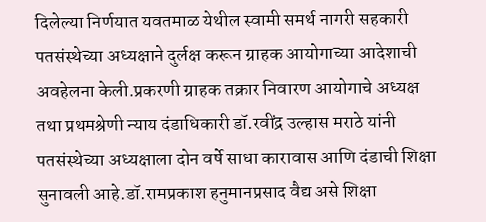दिलेल्या निर्णयात यवतमाळ येथील स्वामी समर्थ नागरी सहकारी पतसंस्थेच्या अध्यक्षाने दुर्लक्ष करून ग्राहक आयोगाच्या आदेशाची अवहेलना केली.प्रकरणी ग्राहक तक्रार निवारण आयोगाचे अध्यक्ष तथा प्रथमश्रेणी न्याय दंडाधिकारी डॉ.रवींद्र उल्हास मराठे यांनी पतसंस्थेच्या अध्यक्षाला दोन वर्षे साधा कारावास आणि दंडाची शिक्षा सुनावली आहे.डॉ.रामप्रकाश हनुमानप्रसाद वैद्य असे शिक्षा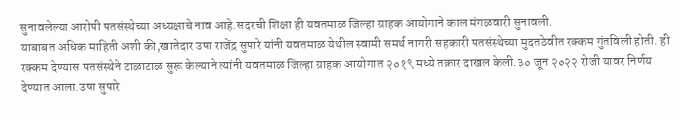सुनावलेल्या आरोपी पतसंस्थेच्या अध्यक्षाचे नाव आहे.सदरची शिक्षा ही यवतमाळ जिल्हा ग्राहक आयोगाने काल मंगळवारी सुनावली.
याबाबत अधिक माहिती अशी की,खातेदार उषा राजेंद्र सुपारे यांनी यवतमाळ येथील स्वामी समर्थ नागरी सहकारी पतसंस्थेच्या मुदतठेवीत रक्कम गुंतविली होती. ही रक्कम देण्यास पतसंस्थेने टाळाटाळ सुरू केल्याने त्यांनी यवतमाळ जिल्हा ग्राहक आयोगात २०१९ मध्ये तक्रार दाखल केली.३० जून २०२२ रोजी यावर निर्णय देण्यात आला.उषा सुपारे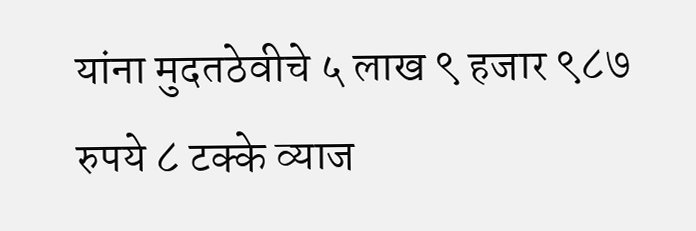यांना मुदतठेवीचे ५ लाख ९ हजार ९८७ रुपये ८ टक्के व्याज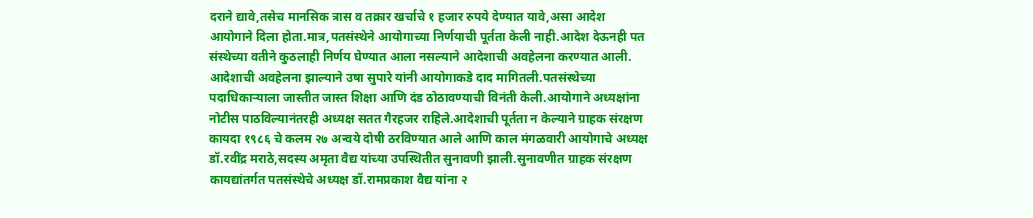दराने द्यावे,तसेच मानसिक त्रास व तक्रार खर्चाचे १ हजार रुपये देण्यात यावे,असा आदेश आयोगाने दिला होता.मात्र,पतसंस्थेने आयोगाच्या निर्णयाची पूर्तता केली नाही.आदेश देऊनही पत संस्थेच्या वतीने कुठलाही निर्णय घेण्यात आला नसल्याने आदेशाची अवहेलना करण्यात आली. आदेशाची अवहेलना झाल्याने उषा सुपारे यांनी आयोगाकडे दाद मागितली.पतसंस्थेच्या पदाधिकाऱ्याला जास्तीत जास्त शिक्षा आणि दंड ठोठावण्याची विनंती केली.आयोगाने अध्यक्षांना नोटीस पाठविल्यानंतरही अध्यक्ष सतत गैरहजर राहिले.आदेशाची पूर्तता न केल्याने ग्राहक संरक्षण कायदा १९८६ चे कलम २७ अन्वये दोषी ठरविण्यात आले आणि काल मंगळवारी आयोगाचे अध्यक्ष डॉ.रवींद्र मराठे,सदस्य अमृता वैद्य यांच्या उपस्थितीत सुनावणी झाली.सुनावणीत ग्राहक संरक्षण कायद्यांतर्गत पतसंस्थेचे अध्यक्ष डॉ.रामप्रकाश वैद्य यांना २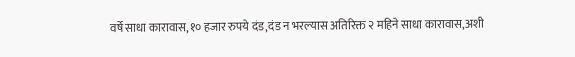वर्षे साधा कारावास,१० हजार रुपये दंड,दंड न भरल्यास अतिरिक्त २ महिने साधा कारावास,अशी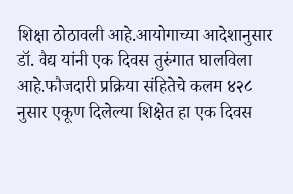शिक्षा ठोठावली आहे.आयोगाच्या आदेशानुसार डॉ. वैद्य यांनी एक दिवस तुरुंगात घालविला आहे.फौजदारी प्रक्रिया संहितेचे कलम ४२८ नुसार एकूण दिलेल्या शिक्षेत हा एक दिवस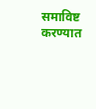समाविष्ट करण्यात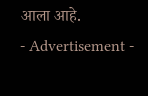आला आहे.
- Advertisement -